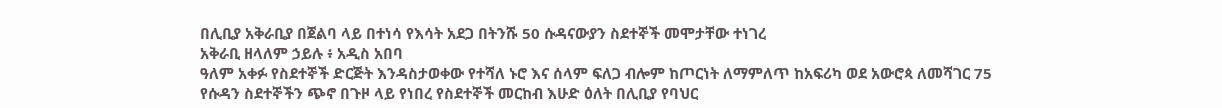በሊቢያ አቅራቢያ በጀልባ ላይ በተነሳ የእሳት አደጋ በትንሹ 50 ሱዳናውያን ስደተኞች መሞታቸው ተነገረ
አቅራቢ ዘላለም ኃይሉ ፥ አዲስ አበባ
ዓለም አቀፉ የስደተኞች ድርጅት እንዳስታወቀው የተሻለ ኑሮ እና ሰላም ፍለጋ ብሎም ከጦርነት ለማምለጥ ከአፍሪካ ወደ አውሮጳ ለመሻገር 75 የሱዳን ስደተኞችን ጭኖ በጉዞ ላይ የነበረ የስደተኞች መርከብ እሁድ ዕለት በሊቢያ የባህር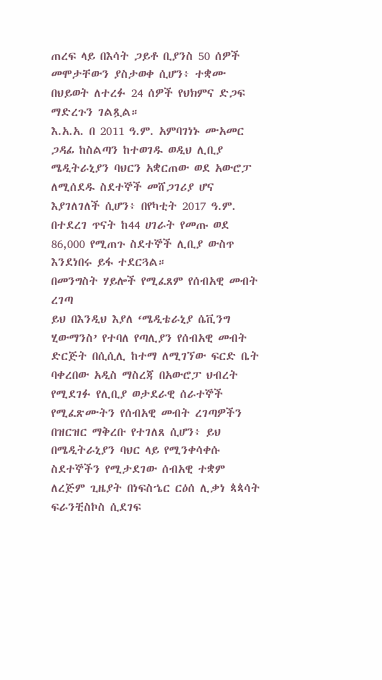ጠረፍ ላይ በእሳት ጋይቶ ቢያንስ 50 ሰዎች መሞታቸውን ያስታወቀ ሲሆን፥ ተቋሙ በህይወት ለተረፉ 24 ሰዎች የህክምና ድጋፍ ማድረጉን ገልጿል።
እ.አ.አ. በ 2011 ዓ.ም. አምባገነኑ ሙአመር ጋዳፊ ከስልጣን ከተወገዱ ወዲህ ሊቢያ ሜዲትራኒያን ባህርን አቋርጠው ወደ አውሮፓ ለሚሰደዱ ስደተኞች መሸጋገሪያ ሆና እያገለገለች ሲሆን፥ በየካቲት 2017 ዓ.ም. በተደረገ ጥናት ከ44 ሀገራት የመጡ ወደ 86,000 የሚጠጉ ስደተኞች ሊቢያ ውስጥ እንደነበሩ ይፋ ተደርጓል።
በመንግስት ሃይሎች የሚፈጸም የሰብአዊ መብት ረገጣ
ይህ በእንዲህ እያለ ‘ሜዲቴራኒያ ሴቪንግ ሂውማንስ’ የተባለ የጣሊያን የሰብአዊ መብት ድርጅት በሲሲሊ ከተማ ለሚገኘው ፍርድ ቤት ባቀረበው አዲስ ማስረጃ በአውሮፓ ህብረት የሚደገፉ የሊቢያ ወታደራዊ ሰራተኞች የሚፈጽሙትን የሰብአዊ መብት ረገጣዎችን በዝርዝር ማቅረቡ የተገለጸ ሲሆን፥ ይህ በሜዲትራኒያን ባህር ላይ የሚንቀሳቀሱ ስደተኞችን የሚታደገው ሰብአዊ ተቋም ለረጅም ጊዜያት በነፍስኄር ርዕሰ ሊቃነ ጳጳሳት ፍራንቺስኮስ ሲደገፍ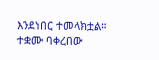እንደነበር ተመላክቷል።
ተቋሙ ባቀረበው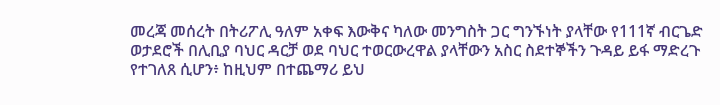መረጃ መሰረት በትሪፖሊ ዓለም አቀፍ እውቅና ካለው መንግስት ጋር ግንኙነት ያላቸው የ111ኛ ብርጌድ ወታደሮች በሊቢያ ባህር ዳርቻ ወደ ባህር ተወርውረዋል ያላቸውን አስር ስደተኞችን ጉዳይ ይፋ ማድረጉ የተገለጸ ሲሆን፥ ከዚህም በተጨማሪ ይህ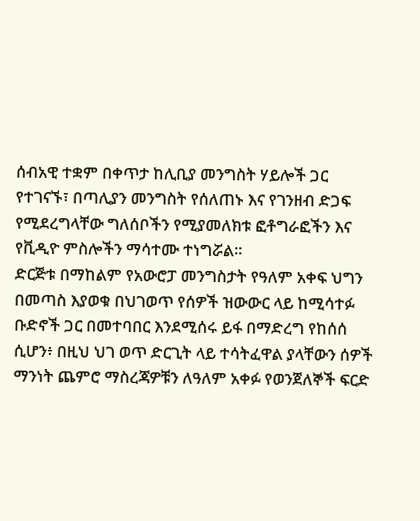ሰብአዊ ተቋም በቀጥታ ከሊቢያ መንግስት ሃይሎች ጋር የተገናኙ፣ በጣሊያን መንግስት የሰለጠኑ እና የገንዘብ ድጋፍ የሚደረግላቸው ግለሰቦችን የሚያመለክቱ ፎቶግራፎችን እና የቪዲዮ ምስሎችን ማሳተሙ ተነግሯል።
ድርጅቱ በማከልም የአውሮፓ መንግስታት የዓለም አቀፍ ህግን በመጣስ እያወቁ በህገወጥ የሰዎች ዝውውር ላይ ከሚሳተፉ ቡድኖች ጋር በመተባበር እንደሚሰሩ ይፋ በማድረግ የከሰሰ ሲሆን፥ በዚህ ህገ ወጥ ድርጊት ላይ ተሳትፈዋል ያላቸውን ሰዎች ማንነት ጨምሮ ማስረጃዎቹን ለዓለም አቀፉ የወንጀለኞች ፍርድ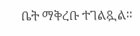ቤት ማቅረቡ ተገልጿል።